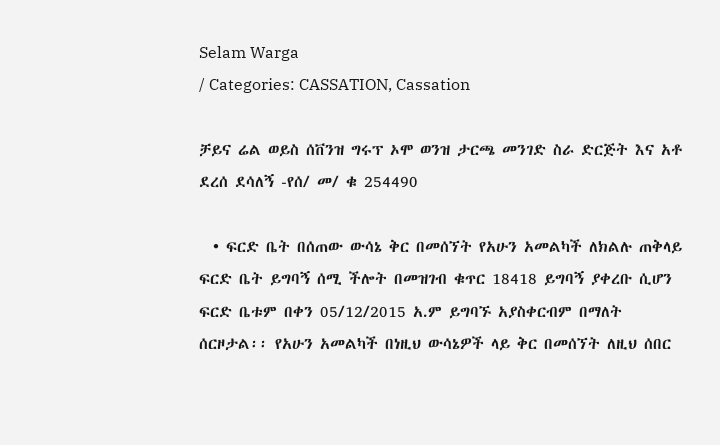Selam Warga
/ Categories: CASSATION, Cassation

ቻይና ሬል ወይስ ሰቨንዝ ግሩፕ ኦሞ ወንዝ ታርጫ መንገድ ስራ ድርጅት እና አቶ ደረሰ ደሳለኝ -የሰ/ መ/ ቁ 254490

  • ፍርድ ቤት በሰጠው ውሳኔ ቅር በመሰኘት የአሁን አመልካች ለክልሉ ጠቅላይ ፍርድ ቤት ይግባኝ ሰሚ ችሎት በመዝገብ ቁጥር 18418 ይግባኝ ያቀረቡ ሲሆን ፍርድ ቤቱም በቀን 05/12/2015 አ.ም ይግባኙ አያስቀርብም በማለት ሰርዞታል፡፡ የአሁን አመልካች በነዚህ ውሳኔዎች ላይ ቅር በመሰኘት ለዚህ ሰበር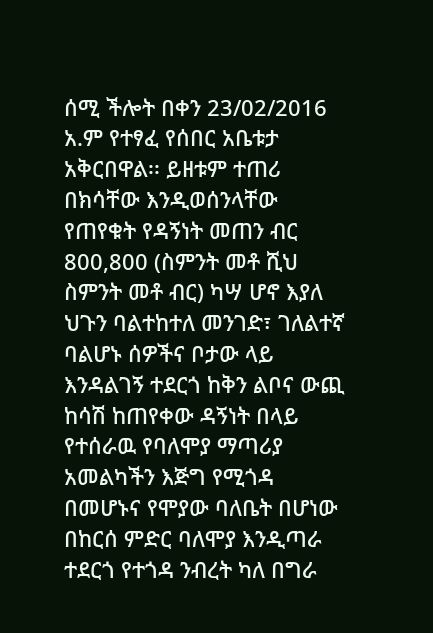ሰሚ ችሎት በቀን 23/02/2016 አ.ም የተፃፈ የሰበር አቤቱታ አቅርበዋል፡፡ ይዘቱም ተጠሪ በክሳቸው እንዲወሰንላቸው የጠየቁት የዳኝነት መጠን ብር 800,800 (ስምንት መቶ ሺህ ስምንት መቶ ብር) ካሣ ሆኖ እያለ ህጉን ባልተከተለ መንገድ፣ ገለልተኛ ባልሆኑ ሰዎችና ቦታው ላይ እንዳልገኝ ተደርጎ ከቅን ልቦና ውጪ  ከሳሽ ከጠየቀው ዳኝነት በላይ የተሰራዉ የባለሞያ ማጣሪያ አመልካችን እጅግ የሚጎዳ በመሆኑና የሞያው ባለቤት በሆነው በከርሰ ምድር ባለሞያ እንዲጣራ ተደርጎ የተጎዳ ንብረት ካለ በግራ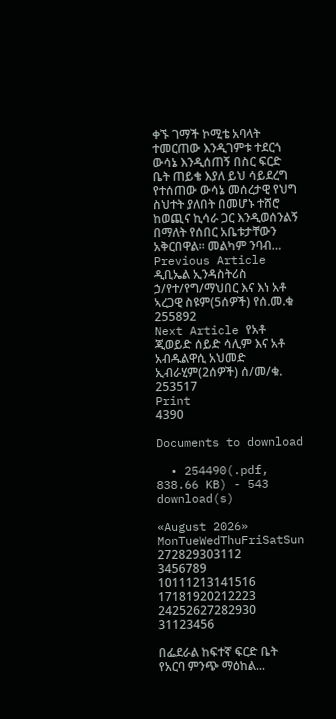ቀኙ ገማች ኮሚቴ አባላት ተመርጠው እንዲገምቱ ተደርጎ ውሳኔ እንዲሰጠኝ በስር ፍርድ ቤት ጠይቄ እያለ ይህ ሳይደረግ የተሰጠው ውሳኔ መሰረታዊ የህግ ስህተት ያለበት በመሆኑ ተሸሮ ከወጪና ኪሳራ ጋር እንዲወሰንልኝ በማለት የሰበር አቤቱታቸውን አቅርበዋል፡፡ መልካም ንባብ…
Previous Article ዲቢኤል ኢንዳስትሪስ ኃ/የተ/የግ/ማህበር እና እነ አቶ ኣረጋዊ ስዩም(5ሰዎች) የሰ.መ.ቁ 255892
Next Article የአቶ ጂወይድ ሰይድ ሳሊም እና አቶ አብዱልዋሲ አህመድ ኢብራሂም(2ሰዎች) ሰ/መ/ቁ. 253517
Print
4390

Documents to download

  • 254490(.pdf, 838.66 KB) - 543 download(s)

«August 2026»
MonTueWedThuFriSatSun
272829303112
3456789
10111213141516
17181920212223
24252627282930
31123456

በፌደራል ከፍተኛ ፍርድ ቤት የአርባ ምንጭ ማዕከል...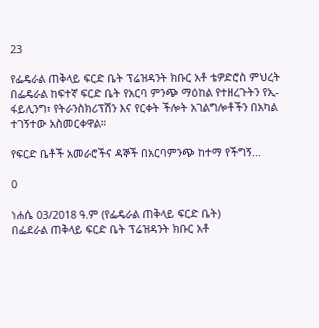23

የፌዴራል ጠቅላይ ፍርድ ቤት ፕሬዝዳንት ክቡር አቶ ቴዎድሮስ ምህረት በፌዴራል ከፍተኛ ፍርድ ቤት የአርባ ምንጭ ማዕከል የተዘረጉትን የኢ-ፋይሊንግ፣ የትራንስክሪፕሽን እና የርቀት ችሎት አገልግሎቶችን በአካል ተገኝተው አስመርቀዋል።

የፍርድ ቤቶች አመራሮችና ዳኞች በአርባምንጭ ከተማ የችግኝ...

0

ነሐሴ 03/2018 ዓ.ም (የፌዴራል ጠቅላይ ፍርድ ቤት)
በፌደራል ጠቅላይ ፍርድ ቤት ፕሬዝዳንት ክቡር አቶ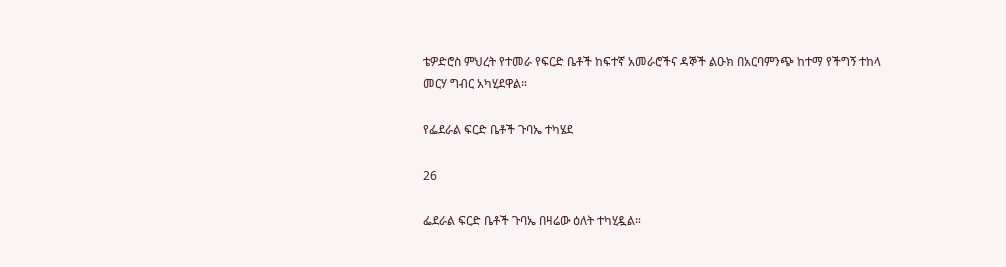ቴዎድሮስ ምህረት የተመራ የፍርድ ቤቶች ከፍተኛ አመራሮችና ዳኞች ልዑክ በአርባምንጭ ከተማ የችግኝ ተከላ መርሃ ግብር አካሂደዋል።

የፌደራል ፍርድ ቤቶች ጉባኤ ተካሄደ

26

ፌደራል ፍርድ ቤቶች ጉባኤ በዛሬው ዕለት ተካሂዷል።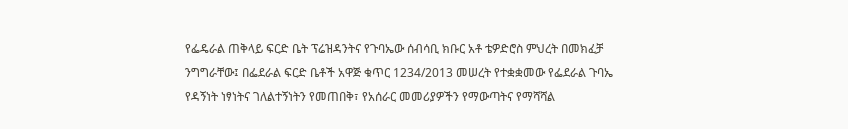የፌዴራል ጠቅላይ ፍርድ ቤት ፕሬዝዳንትና የጉባኤው ሰብሳቢ ክቡር አቶ ቴዎድሮስ ምህረት በመክፈቻ ንግግራቸው፤ በፌደራል ፍርድ ቤቶች አዋጅ ቁጥር 1234/2013 መሠረት የተቋቋመው የፌደራል ጉባኤ የዳኝነት ነፃነትና ገለልተኝነትን የመጠበቅ፣ የአሰራር መመሪያዎችን የማውጣትና የማሻሻል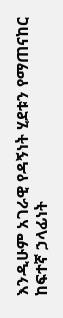እንዲሁም አገራዊ የዳኝነት ሂደቱን የማጠናከር ከፍተኛ ኃላፊነት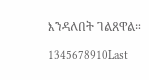እንዳለበት ገልጸዋል።

1345678910Last